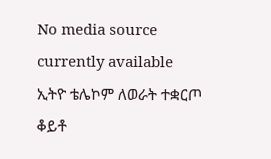No media source currently available
ኢትዮ ቴሌኮም ለወራት ተቋርጦ ቆይቶ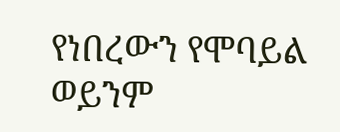የነበረውን የሞባይል ወይንም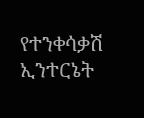የተንቀሳቃሽ ኢንተርኔት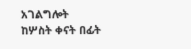አገልግሎት ከሦስት ቀናት በፊት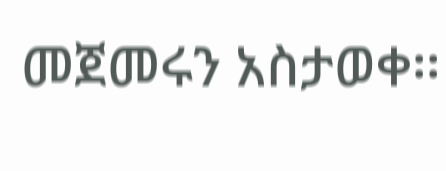መጀመሩን አስታወቀ፡፡